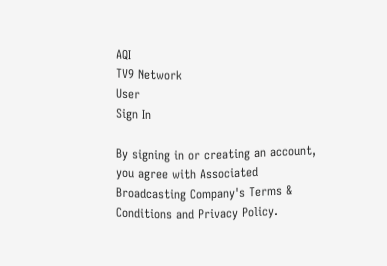AQI
TV9 Network
User
Sign In

By signing in or creating an account, you agree with Associated Broadcasting Company's Terms & Conditions and Privacy Policy.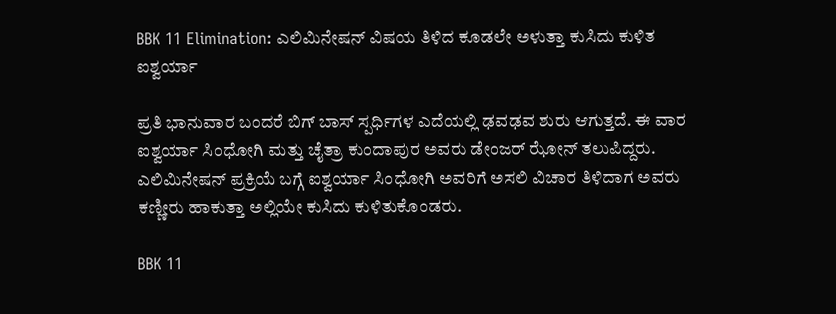BBK 11 Elimination: ಎಲಿಮಿನೇಷನ್ ವಿಷಯ ತಿಳಿದ ಕೂಡಲೇ ಅಳುತ್ತಾ ಕುಸಿದು ಕುಳಿತ ಐಶ್ವರ್ಯಾ

ಪ್ರತಿ ಭಾನುವಾರ ಬಂದರೆ ಬಿಗ್ ಬಾಸ್ ಸ್ಪರ್ಧಿಗಳ ಎದೆಯಲ್ಲಿ ಢವಢವ ಶುರು ಆಗುತ್ತದೆ. ಈ ವಾರ ಐಶ್ವರ್ಯಾ ಸಿಂಧೋಗಿ ಮತ್ತು ಚೈತ್ರಾ ಕುಂದಾಪುರ ಅವರು ಡೇಂಜರ್ ಝೋನ್ ತಲುಪಿದ್ದರು. ಎಲಿಮಿನೇಷನ್ ಪ್ರಕ್ರಿಯೆ ಬಗ್ಗೆ ಐಶ್ವರ್ಯಾ ಸಿಂಧೋಗಿ ಅವರಿಗೆ ಅಸಲಿ ವಿಚಾರ ತಿಳಿದಾಗ ಅವರು ಕಣ್ಣೀರು ಹಾಕುತ್ತಾ ಅಲ್ಲಿಯೇ ಕುಸಿದು ಕುಳಿತುಕೊಂಡರು.

BBK 11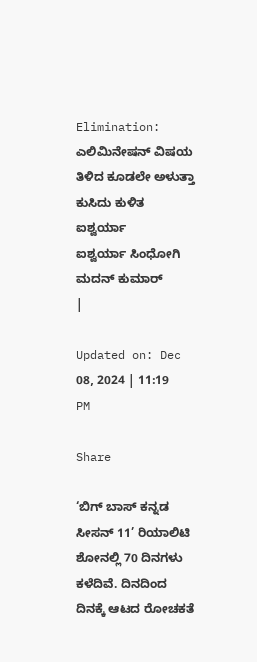Elimination: ಎಲಿಮಿನೇಷನ್ ವಿಷಯ ತಿಳಿದ ಕೂಡಲೇ ಅಳುತ್ತಾ ಕುಸಿದು ಕುಳಿತ ಐಶ್ವರ್ಯಾ
ಐಶ್ವರ್ಯಾ ಸಿಂಧೋಗಿ
ಮದನ್ ಕುಮಾರ್
|

Updated on: Dec 08, 2024 | 11:19 PM

Share

‘ಬಿಗ್ ಬಾಸ್ ಕನ್ನಡ ಸೀಸನ್ 11’ ರಿಯಾಲಿಟಿ ಶೋನಲ್ಲಿ 70 ದಿನಗಳು ಕಳೆದಿವೆ. ದಿನದಿಂದ ದಿನಕ್ಕೆ ಆಟದ ರೋಚಕತೆ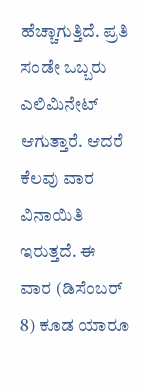ಹೆಚ್ಚಾಗುತ್ತಿದೆ. ಪ್ರತಿ ಸಂಡೇ ಒಬ್ಬರು ಎಲಿಮಿನೇಟ್ ಆಗುತ್ತಾರೆ. ಆದರೆ ಕೆಲವು ವಾರ ವಿನಾಯಿತಿ ಇರುತ್ತದೆ. ಈ ವಾರ (ಡಿಸೆಂಬರ್ 8) ಕೂಡ ಯಾರೂ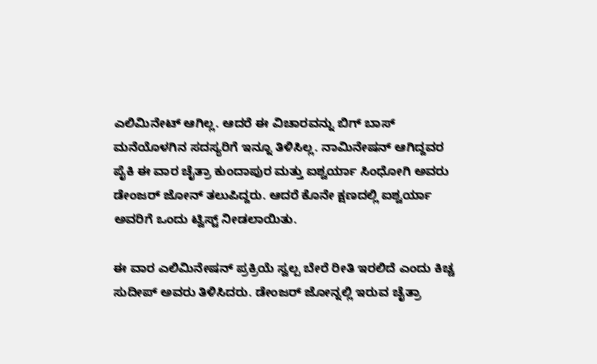ಎಲಿಮಿನೇಟ್ ಆಗಿಲ್ಲ. ಆದರೆ ಈ ವಿಚಾರವನ್ನು ಬಿಗ್ ಬಾಸ್ ಮನೆಯೊಳಗಿನ ಸದಸ್ಯರಿಗೆ ಇನ್ನೂ ತಿಳಿಸಿಲ್ಲ. ನಾಮಿನೇಷನ್ ಆಗಿದ್ದವರ ಪೈಕಿ ಈ ವಾರ ಚೈತ್ರಾ ಕುಂದಾಪುರ ಮತ್ತು ಐಶ್ವರ್ಯಾ ಸಿಂಧೋಗಿ ಅವರು ಡೇಂಜರ್ ಜೋನ್ ತಲುಪಿದ್ದರು. ಆದರೆ ಕೊನೇ ಕ್ಷಣದಲ್ಲಿ ಐಶ್ವರ್ಯಾ ಅವರಿಗೆ ಒಂದು ಟ್ವಿಸ್ಟ್ ನೀಡಲಾಯಿತು.

ಈ ವಾರ ಎಲಿಮಿನೇಷನ್ ಪ್ರಕ್ರಿಯೆ ಸ್ವಲ್ಪ ಬೇರೆ ರೀತಿ ಇರಲಿದೆ ಎಂದು ಕಿಚ್ಚ ಸುದೀಪ್ ಅವರು ತಿಳಿಸಿದರು. ಡೇಂಜರ್ ಜೋನ್ನಲ್ಲಿ ಇರುವ ಚೈತ್ರಾ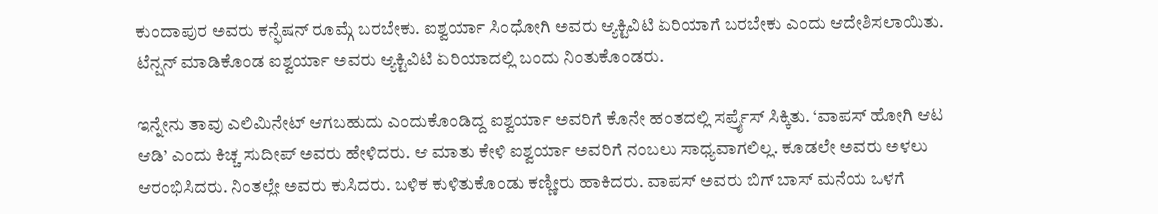ಕುಂದಾಪುರ ಅವರು ಕನ್ಫೆಷನ್ ರೂಮ್ಗೆ ಬರಬೇಕು. ಐಶ್ವರ್ಯಾ ಸಿಂಧೋಗಿ ಅವರು ಆ್ಯಕ್ಟಿವಿಟಿ ಏರಿಯಾಗೆ ಬರಬೇಕು ಎಂದು ಆದೇಶಿಸಲಾಯಿತು. ಟೆನ್ಷನ್ ಮಾಡಿಕೊಂಡ ಐಶ್ವರ್ಯಾ ಅವರು ಆ್ಯಕ್ಟಿವಿಟಿ ಏರಿಯಾದಲ್ಲಿ ಬಂದು ನಿಂತುಕೊಂಡರು.

ಇನ್ನೇನು ತಾವು ಎಲಿಮಿನೇಟ್ ಆಗಬಹುದು ಎಂದುಕೊಂಡಿದ್ದ ಐಶ್ವರ್ಯಾ ಅವರಿಗೆ ಕೊನೇ ಹಂತದಲ್ಲಿ ಸರ್ಪ್ರೈಸ್ ಸಿಕ್ಕಿತು. ‘ವಾಪಸ್ ಹೋಗಿ ಆಟ ಆಡಿ’ ಎಂದು ಕಿಚ್ಚ ಸುದೀಪ್ ಅವರು ಹೇಳಿದರು. ಆ ಮಾತು ಕೇಳಿ ಐಶ್ವರ್ಯಾ ಅವರಿಗೆ ನಂಬಲು ಸಾಧ್ಯವಾಗಲಿಲ್ಲ. ಕೂಡಲೇ ಅವರು ಅಳಲು ಆರಂಭಿಸಿದರು. ನಿಂತಲ್ಲೇ ಅವರು ಕುಸಿದರು. ಬಳಿಕ ಕುಳಿತುಕೊಂಡು ಕಣ್ಣೀರು ಹಾಕಿದರು. ವಾಪಸ್ ಅವರು ಬಿಗ್ ಬಾಸ್ ಮನೆಯ ಒಳಗೆ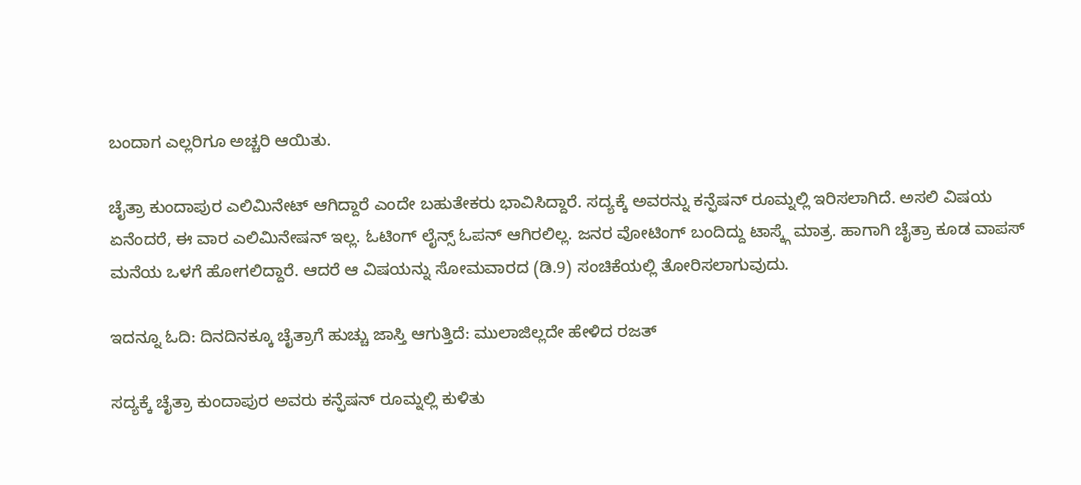ಬಂದಾಗ ಎಲ್ಲರಿಗೂ ಅಚ್ಚರಿ ಆಯಿತು.

ಚೈತ್ರಾ ಕುಂದಾಪುರ ಎಲಿಮಿನೇಟ್ ಆಗಿದ್ದಾರೆ ಎಂದೇ ಬಹುತೇಕರು ಭಾವಿಸಿದ್ದಾರೆ. ಸದ್ಯಕ್ಕೆ ಅವರನ್ನು ಕನ್ಫೆಷನ್ ರೂಮ್ನಲ್ಲಿ ಇರಿಸಲಾಗಿದೆ. ಅಸಲಿ ವಿಷಯ ಏನೆಂದರೆ, ಈ ವಾರ ಎಲಿಮಿನೇಷನ್ ಇಲ್ಲ. ಓಟಿಂಗ್ ಲೈನ್ಸ್ ಓಪನ್ ಆಗಿರಲಿಲ್ಲ. ಜನರ ವೋಟಿಂಗ್ ಬಂದಿದ್ದು ಟಾಸ್ಕ್ಗೆ ಮಾತ್ರ. ಹಾಗಾಗಿ ಚೈತ್ರಾ ಕೂಡ ವಾಪಸ್ ಮನೆಯ ಒಳಗೆ ಹೋಗಲಿದ್ದಾರೆ. ಆದರೆ ಆ ವಿಷಯನ್ನು ಸೋಮವಾರದ (ಡಿ.9) ಸಂಚಿಕೆಯಲ್ಲಿ ತೋರಿಸಲಾಗುವುದು.

ಇದನ್ನೂ ಓದಿ: ದಿನದಿನಕ್ಕೂ ಚೈತ್ರಾಗೆ ಹುಚ್ಚು ಜಾಸ್ತಿ ಆಗುತ್ತಿದೆ: ಮುಲಾಜಿಲ್ಲದೇ ಹೇಳಿದ ರಜತ್

ಸದ್ಯಕ್ಕೆ ಚೈತ್ರಾ ಕುಂದಾಪುರ ಅವರು ಕನ್ಫೆಷನ್ ರೂಮ್ನಲ್ಲಿ ಕುಳಿತು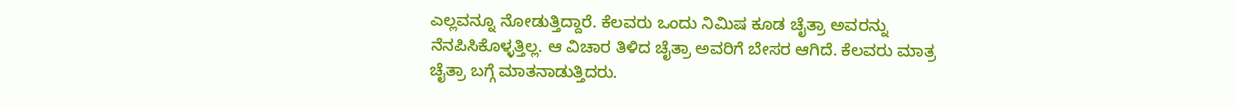ಎಲ್ಲವನ್ನೂ ನೋಡುತ್ತಿದ್ದಾರೆ. ಕೆಲವರು ಒಂದು ನಿಮಿಷ ಕೂಡ ಚೈತ್ರಾ ಅವರನ್ನು ನೆನಪಿಸಿಕೊಳ್ಳತ್ತಿಲ್ಲ. ಆ ವಿಚಾರ ತಿಳಿದ ಚೈತ್ರಾ ಅವರಿಗೆ ಬೇಸರ ಆಗಿದೆ. ಕೆಲವರು ಮಾತ್ರ ಚೈತ್ರಾ ಬಗ್ಗೆ ಮಾತನಾಡುತ್ತಿದರು.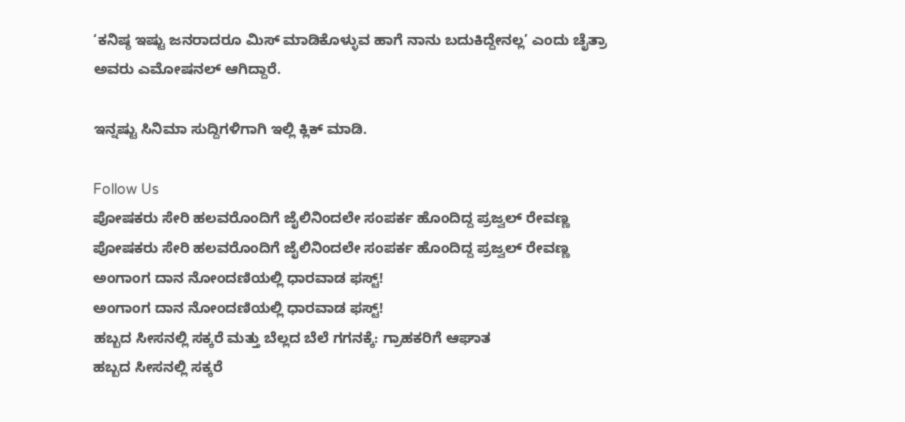‘ಕನಿಷ್ಠ ಇಷ್ಟು ಜನರಾದರೂ ಮಿಸ್ ಮಾಡಿಕೊಳ್ಳುವ ಹಾಗೆ ನಾನು ಬದುಕಿದ್ದೇನಲ್ಲ’ ಎಂದು ಚೈತ್ರಾ ಅವರು ಎಮೋಷನಲ್ ಆಗಿದ್ದಾರೆ.

ಇನ್ನಷ್ಟು ಸಿನಿಮಾ ಸುದ್ದಿಗಳಿಗಾಗಿ ಇಲ್ಲಿ ಕ್ಲಿಕ್ ಮಾಡಿ.

Follow Us
ಪೋಷಕರು ಸೇರಿ ಹಲವರೊಂದಿಗೆ ಜೈಲಿನಿಂದಲೇ ಸಂಪರ್ಕ ಹೊಂದಿದ್ದ ಪ್ರಜ್ವಲ್ ರೇವಣ್ಣ
ಪೋಷಕರು ಸೇರಿ ಹಲವರೊಂದಿಗೆ ಜೈಲಿನಿಂದಲೇ ಸಂಪರ್ಕ ಹೊಂದಿದ್ದ ಪ್ರಜ್ವಲ್ ರೇವಣ್ಣ
ಅಂಗಾಂಗ ದಾನ ನೋಂದಣಿಯಲ್ಲಿ ಧಾರವಾಡ ಫಸ್ಟ್!
ಅಂಗಾಂಗ ದಾನ ನೋಂದಣಿಯಲ್ಲಿ ಧಾರವಾಡ ಫಸ್ಟ್!
ಹಬ್ಬದ ಸೀಸನಲ್ಲಿ ಸಕ್ಕರೆ ಮತ್ತು ಬೆಲ್ಲದ ಬೆಲೆ ಗಗನಕ್ಕೆ: ಗ್ರಾಹಕರಿಗೆ ಆಘಾತ
ಹಬ್ಬದ ಸೀಸನಲ್ಲಿ ಸಕ್ಕರೆ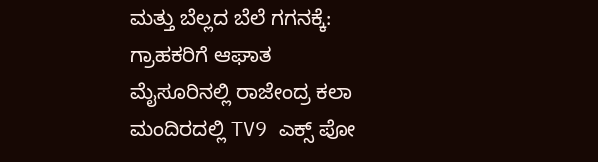ಮತ್ತು ಬೆಲ್ಲದ ಬೆಲೆ ಗಗನಕ್ಕೆ: ಗ್ರಾಹಕರಿಗೆ ಆಘಾತ
ಮೈಸೂರಿನಲ್ಲಿ ರಾಜೇಂದ್ರ ಕಲಾ ಮಂದಿರದಲ್ಲಿ TV9 ಎಕ್ಸ್ ಪೋ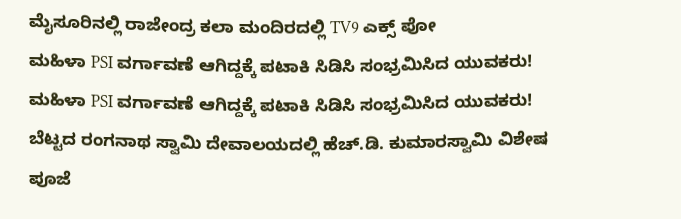ಮೈಸೂರಿನಲ್ಲಿ ರಾಜೇಂದ್ರ ಕಲಾ ಮಂದಿರದಲ್ಲಿ TV9 ಎಕ್ಸ್ ಪೋ
ಮಹಿಳಾ PSI ವರ್ಗಾವಣೆ ಆಗಿದ್ದಕ್ಕೆ ಪಟಾಕಿ ಸಿಡಿಸಿ ಸಂಭ್ರಮಿಸಿದ ಯುವಕರು!
ಮಹಿಳಾ PSI ವರ್ಗಾವಣೆ ಆಗಿದ್ದಕ್ಕೆ ಪಟಾಕಿ ಸಿಡಿಸಿ ಸಂಭ್ರಮಿಸಿದ ಯುವಕರು!
ಬೆಟ್ಟದ ರಂಗನಾಥ ಸ್ವಾಮಿ ದೇವಾಲಯದಲ್ಲಿ ಹೆಚ್.ಡಿ. ಕುಮಾರಸ್ವಾಮಿ ವಿಶೇಷ ಪೂಜೆ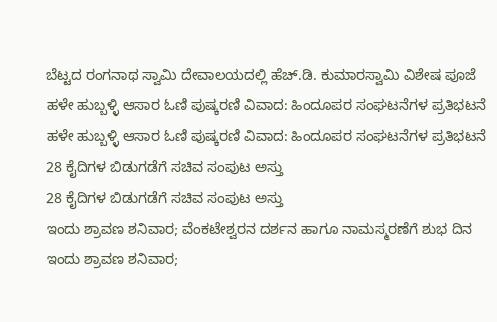ಬೆಟ್ಟದ ರಂಗನಾಥ ಸ್ವಾಮಿ ದೇವಾಲಯದಲ್ಲಿ ಹೆಚ್.ಡಿ. ಕುಮಾರಸ್ವಾಮಿ ವಿಶೇಷ ಪೂಜೆ
ಹಳೇ ಹುಬ್ಬಳ್ಳಿ ಆಸಾರ ಓಣಿ ಪುಷ್ಕರಣಿ ವಿವಾದ: ಹಿಂದೂಪರ ಸಂಘಟನೆಗಳ ಪ್ರತಿಭಟನೆ
ಹಳೇ ಹುಬ್ಬಳ್ಳಿ ಆಸಾರ ಓಣಿ ಪುಷ್ಕರಣಿ ವಿವಾದ: ಹಿಂದೂಪರ ಸಂಘಟನೆಗಳ ಪ್ರತಿಭಟನೆ
28 ಕೈದಿಗಳ ಬಿಡುಗಡೆಗೆ ಸಚಿವ ಸಂಪುಟ ಅಸ್ತು
28 ಕೈದಿಗಳ ಬಿಡುಗಡೆಗೆ ಸಚಿವ ಸಂಪುಟ ಅಸ್ತು
ಇಂದು ಶ್ರಾವಣ ಶನಿವಾರ; ವೆಂಕಟೇಶ್ವರನ ದರ್ಶನ ಹಾಗೂ ನಾಮಸ್ಮರಣೆಗೆ ಶುಭ ದಿನ
ಇಂದು ಶ್ರಾವಣ ಶನಿವಾರ;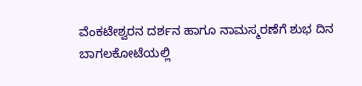ವೆಂಕಟೇಶ್ವರನ ದರ್ಶನ ಹಾಗೂ ನಾಮಸ್ಮರಣೆಗೆ ಶುಭ ದಿನ
ಬಾಗಲಕೋಟೆಯಲ್ಲಿ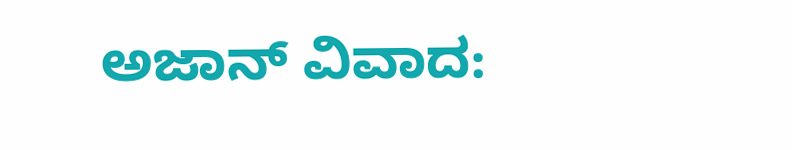ಅಜಾನ್ ವಿವಾದ: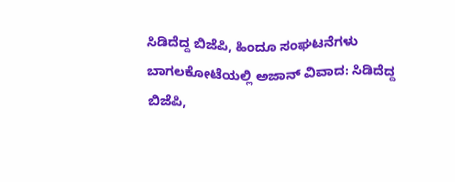ಸಿಡಿದೆದ್ದ ಬಿಜೆಪಿ, ಹಿಂದೂ ಸಂಘಟನೆಗಳು
ಬಾಗಲಕೋಟೆಯಲ್ಲಿ ಅಜಾನ್ ವಿವಾದ: ಸಿಡಿದೆದ್ದ ಬಿಜೆಪಿ,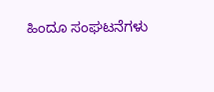ಹಿಂದೂ ಸಂಘಟನೆಗಳು